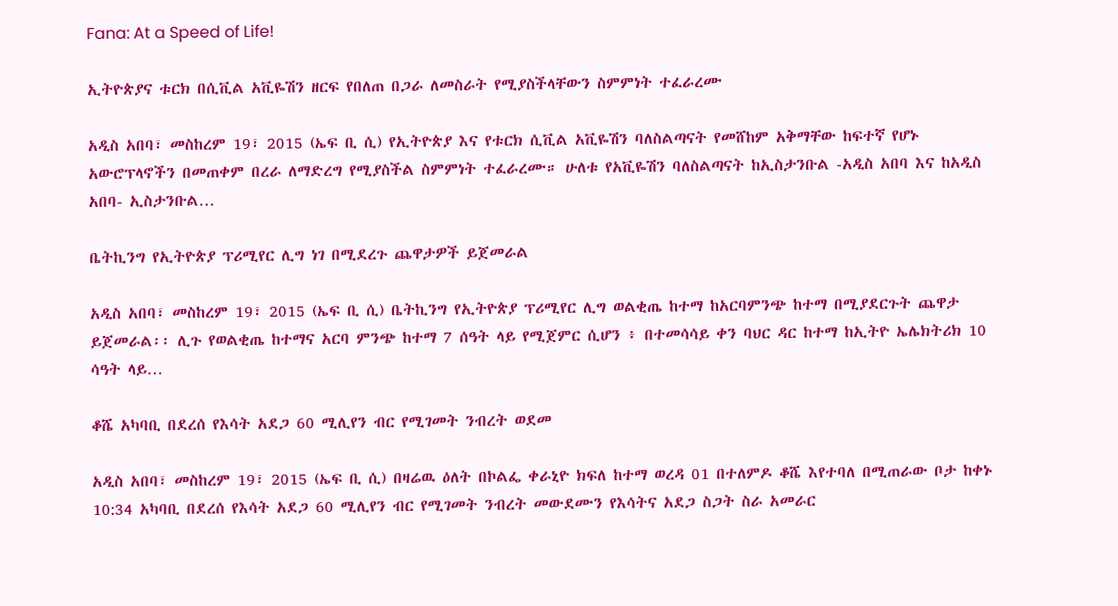Fana: At a Speed of Life!

ኢትዮጵያና ቱርክ በሲቪል አቪዬሽን ዘርፍ የበለጠ በጋራ ለመስራት የሚያስችላቸውን ስምምነት ተፈራረሙ

አዲስ አበባ፣ መስከረም 19፣ 2015 (ኤፍ ቢ ሲ) የኢትዮጵያ እና የቱርክ ሲቪል አቪዬሽን ባለስልጣናት የመሸከም አቅማቸው ከፍተኛ የሆኑ አውሮፕላኖችን በመጠቀም በረራ ለማድረግ የሚያስችል ስምምነት ተፈራረሙ። ሁለቱ የአቪዬሽን ባለስልጣናት ከኢስታንቡል -አዲስ አበባ እና ከአዲስ አበባ- ኢስታንቡል…

ቤትኪንግ የኢትዮጵያ ፕሪሚየር ሊግ ነገ በሚደረጉ ጨዋታዎች ይጀመራል

አዲስ አበባ፣ መስከረም 19፣ 2015 (ኤፍ ቢ ሲ) ቤትኪንግ የኢትዮጵያ ፕሪሚየር ሊግ ወልቂጤ ከተማ ከአርባምንጭ ከተማ በሚያደርጉት ጨዋታ ይጀመራል፡፡ ሊጉ የወልቂጤ ከተማና አርባ ምንጭ ከተማ 7 ሰዓት ላይ የሚጀምር ሲሆን ፥ በተመሳሳይ ቀን ባህር ዳር ከተማ ከኢትዮ ኤሌክትሪክ 10 ሳዓት ላይ…

ቆሼ አካባቢ በደረሰ የእሳት አደጋ 60 ሚሊየን ብር የሚገመት ንብረት ወደመ

አዲስ አበባ፣ መስከረም 19፣ 2015 (ኤፍ ቢ ሲ) በዛሬዉ ዕለት በኮልፌ ቀራኒዮ ክፍለ ከተማ ወረዳ 01 በተለምዶ ቆሼ እየተባለ በሚጠራው ቦታ ከቀኑ 10:34 አካባቢ በደረሰ የእሳት አደጋ 60 ሚሊየን ብር የሚገመት ንብረት መውደሙን የእሳትና አደጋ ስጋት ስራ አመራር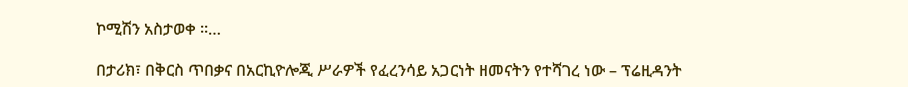ኮሚሽን አስታወቀ ።…

በታሪክ፣ በቅርስ ጥበቃና በአርኪዮሎጂ ሥራዎች የፈረንሳይ አጋርነት ዘመናትን የተሻገረ ነው – ፕሬዚዳንት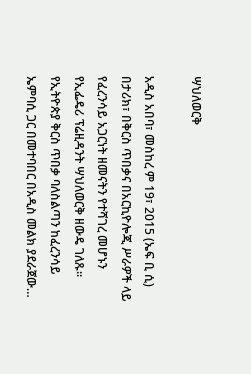ሣህለወርቅ

አዲስ አበባ፣ መስከረ ም 19፣ 2015 (ኤፍ ቢ ሲ) በታሪክ፣ በቅርስ ጥበቃና በአርኪዮሎጂ ሥራዎች ላይ የፈረንሳይ አጋርነት ዘመናትን የተሻገረ መሆኑን የኢፌዴሪ ፕሬዚዳንት ሣህለወርቅ ዘውዴ ገለጹ፡፡ የኢትዮጵያ ቅርስ ጥበቃ ባለስልጣን ከፈረንሳይ ኤምባሲ ጋር በመተባበር በአዲስ መልክ ያደራጀው…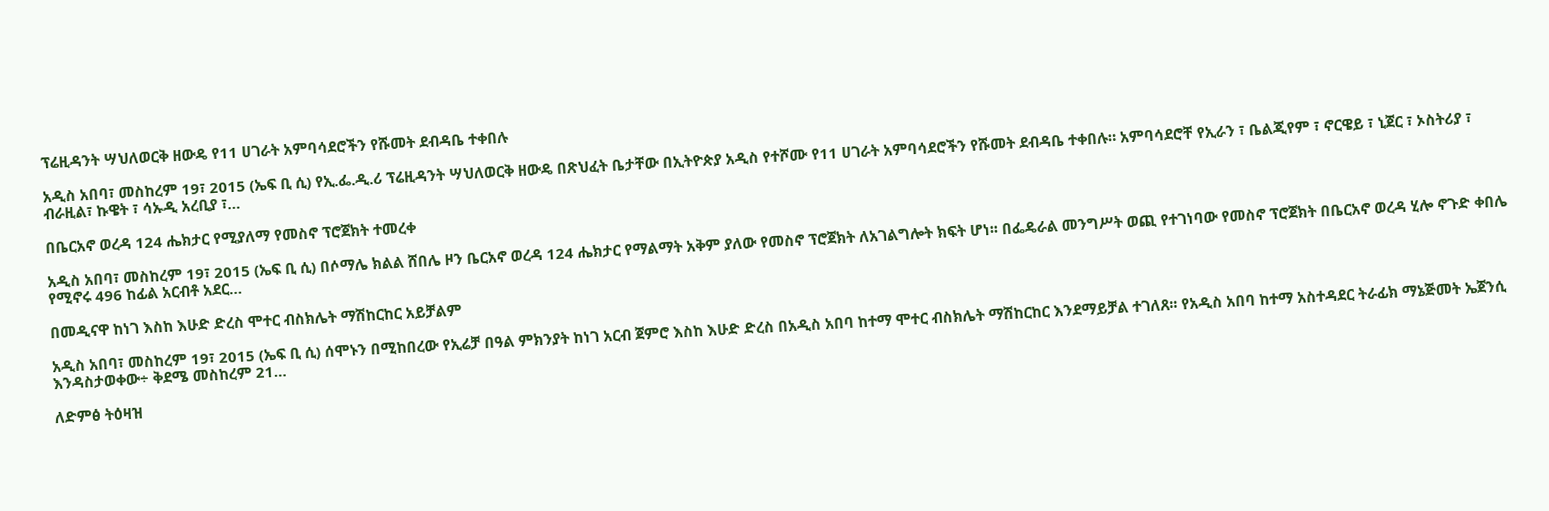ፕሬዚዳንት ሣህለወርቅ ዘውዴ የ11 ሀገራት አምባሳደሮችን የሹመት ደብዳቤ ተቀበሉ

አዲስ አበባ፣ መስከረም 19፣ 2015 (ኤፍ ቢ ሲ) የኢ.ፌ.ዲ.ሪ ፕሬዚዳንት ሣህለወርቅ ዘውዴ በጽህፈት ቤታቸው በኢትዮጵያ አዲስ የተሾሙ የ11 ሀገራት አምባሳደሮችን የሹመት ደብዳቤ ተቀበሉ። አምባሳደሮቸ የኢራን ፣ ቤልጂየም ፣ ኖርዌይ ፣ ኒጀር ፣ ኦስትሪያ ፣ ብራዚል፣ ኩዌት ፣ ሳኡዲ አረቢያ ፣…

በቤርአኖ ወረዳ 124 ሔክታር የሚያለማ የመስኖ ፕሮጀክት ተመረቀ

አዲስ አበባ፣ መስከረም 19፣ 2015 (ኤፍ ቢ ሲ) በሶማሌ ክልል ሸበሌ ዞን ቤርአኖ ወረዳ 124 ሔክታር የማልማት አቅም ያለው የመስኖ ፕሮጀክት ለአገልግሎት ክፍት ሆነ፡፡ በፌዴራል መንግሥት ወጪ የተገነባው የመስኖ ፕሮጀክት በቤርአኖ ወረዳ ሂሎ ኖጉድ ቀበሌ የሚኖሩ 496 ከፊል አርብቶ አደር…

በመዲናዋ ከነገ እስከ እሁድ ድረስ ሞተር ብስክሌት ማሽከርከር አይቻልም

አዲስ አበባ፣ መስከረም 19፣ 2015 (ኤፍ ቢ ሲ) ሰሞኑን በሚከበረው የኢሬቻ በዓል ምክንያት ከነገ አርብ ጀምሮ እስከ እሁድ ድረስ በአዲስ አበባ ከተማ ሞተር ብስክሌት ማሽከርከር እንደማይቻል ተገለጸ፡፡ የአዲስ አበባ ከተማ አስተዳደር ትራፊክ ማኔጅመት ኤጀንሲ እንዳስታወቀው÷ ቅደሜ መስከረም 21…

ለድምፅ ትዕዛዝ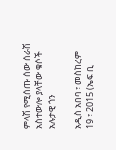ምላሽ የሚሰጡ ሰው ሰራሽ አስተውሎ ያላቸው ቁሶች አሉታዊ ጎን

አዲስ አበባ ፣ መስከረም 19 ፣ 2015 (ኤፍ ቢ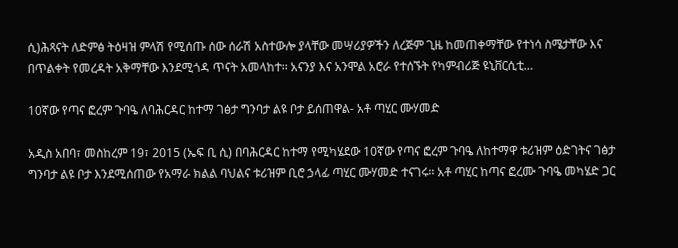ሲ)ሕጻናት ለድምፅ ትዕዛዝ ምላሽ የሚሰጡ ሰው ሰራሽ አስተውሎ ያላቸው መሣሪያዎችን ለረጅም ጊዜ ከመጠቀማቸው የተነሳ ስሜታቸው እና በጥልቀት የመረዳት አቅማቸው እንደሚጎዳ ጥናት አመላከተ፡፡ አናንያ እና አንሞል አሮራ የተሰኙት የካምብሪጅ ዩኒቨርሲቲ…

10ኛው የጣና ፎረም ጉባዔ ለባሕርዳር ከተማ ገፅታ ግንባታ ልዩ ቦታ ይሰጠዋል- አቶ ጣሂር ሙሃመድ

አዲስ አበባ፣ መስከረም 19፣ 2015 (ኤፍ ቢ ሲ) በባሕርዳር ከተማ የሚካሄደው 10ኛው የጣና ፎረም ጉባዔ ለከተማዋ ቱሪዝም ዕድገትና ገፅታ ግንባታ ልዩ ቦታ እንደሚሰጠው የአማራ ክልል ባህልና ቱሪዝም ቢሮ ኃላፊ ጣሂር ሙሃመድ ተናገሩ፡፡ አቶ ጣሂር ከጣና ፎረሙ ጉባዔ መካሄድ ጋር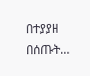በተያያዘ በሰጡት…